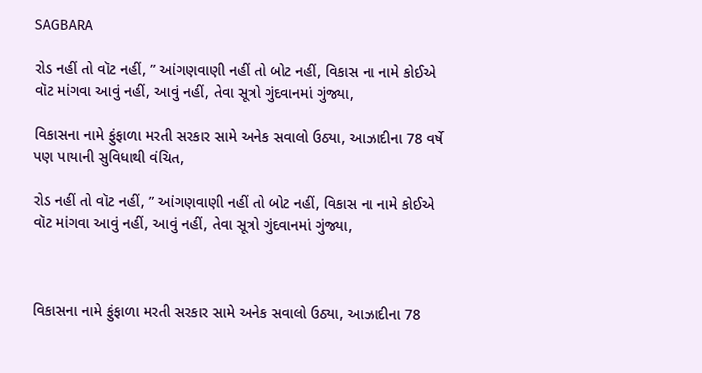SAGBARA

રોડ નહીં તો વૉટ નહીં, ” આંગણવાણી નહીં તો બોટ નહીં, વિકાસ ના નામે કોઈએ વૉટ માંગવા આવું નહીં, આવું નહીં, તેવા સૂત્રો ગુંદવાનમાં ગુંજ્યા,

વિકાસના નામે ફુંફાળા મરતી સરકાર સામે અનેક સવાલો ઉઠ્યા, આઝાદીના 78 વર્ષે પણ પાયાની સુવિધાથી વંચિત,

રોડ નહીં તો વૉટ નહીં, ” આંગણવાણી નહીં તો બોટ નહીં, વિકાસ ના નામે કોઈએ વૉટ માંગવા આવું નહીં, આવું નહીં, તેવા સૂત્રો ગુંદવાનમાં ગુંજ્યા,



વિકાસના નામે ફુંફાળા મરતી સરકાર સામે અનેક સવાલો ઉઠ્યા, આઝાદીના 78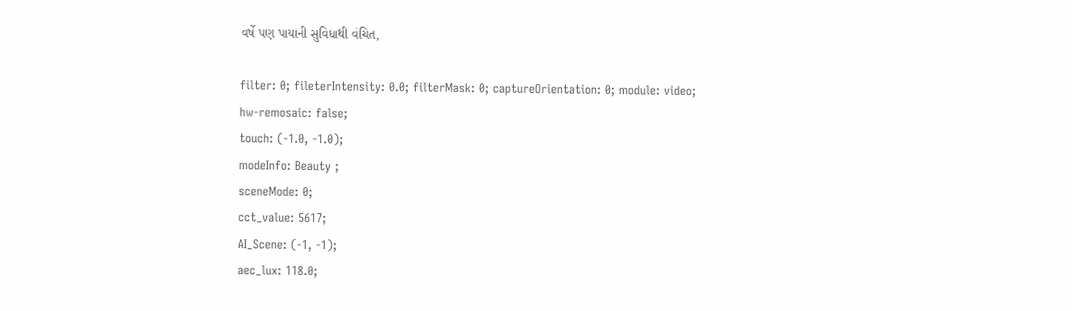વર્ષે પણ પાયાની સુવિધાથી વંચિત,

filter: 0; fileterIntensity: 0.0; filterMask: 0; captureOrientation: 0; module: video;
hw-remosaic: false;
touch: (-1.0, -1.0);
modeInfo: Beauty ;
sceneMode: 0;
cct_value: 5617;
AI_Scene: (-1, -1);
aec_lux: 118.0;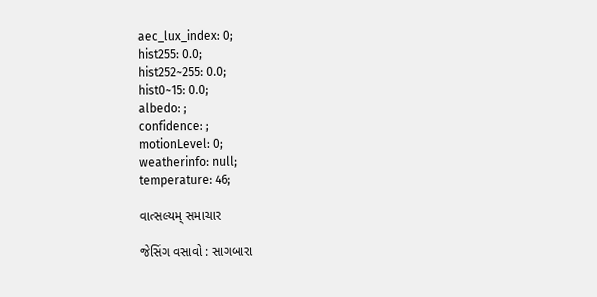aec_lux_index: 0;
hist255: 0.0;
hist252~255: 0.0;
hist0~15: 0.0;
albedo: ;
confidence: ;
motionLevel: 0;
weatherinfo: null;
temperature: 46;

વાત્સલ્યમ્ સમાચાર

જેસિંગ વસાવો : સાગબારા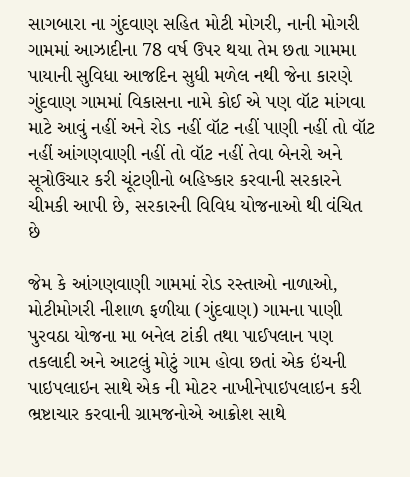સાગબારા ના ગુંદવાણ સહિત મોટી મોગરી, નાની મોગરી ગામમાં આઝાદીના 78 વર્ષ ઉપર થયા તેમ છતા ગામમા પાયાની સુવિધા આજદિન સુધી મળેલ નથી જેના કારણે ગુંદવાણ ગામમાં વિકાસના નામે કોઈ એ પણ વૉટ માંગવા માટે આવું નહીં અને રોડ નહીં વૉટ નહીં પાણી નહીં તો વૉટ નહીં આંગણવાણી નહીં તો વૉટ નહીં તેવા બેનરો અને સૂત્રોઉચાર કરી ચૂંટણીનો બહિષ્કાર કરવાની સરકારને ચીમકી આપી છે, સરકારની વિવિધ યોજનાઓ થી વંચિત છે

જેમ કે આંગણવાણી ગામમાં રોડ રસ્તાઓ નાળાઓ, મોટીમોગરી નીશાળ ફળીયા (ગુંદવાણ) ગામના પાણી પુરવઠા યોજના મા બનેલ ટાંકી તથા પાઈપલાન પણ તકલાદી અને આટલું મોટું ગામ હોવા છતાં એક ઇંચની પાઇપલાઇન સાથે એક ની મોટર નાખીનેપાઇપલાઇન કરી ભ્રષ્ટાચાર કરવાની ગ્રામજનોએ આક્રોશ સાથે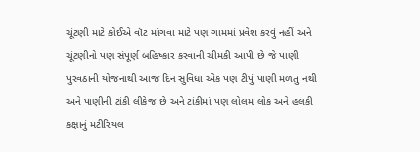ચૂંટણી માટે કોઈએ વૉટ માંગવા માટે પણ ગામમાં પ્રવેશ કરવું નહીં અને ચૂંટણીનો પણ સંપૂર્ણ બહિષ્કાર કરવાની ચીમકી આપી છે જે પાણી પુરવઠાની યોજનાથી આજ દિન સુવિધા એક પણ ટીપું પાણી મળતુ નથી અને પાણીની ટાંકી લીકેજ છે અને ટાંકીમાં પણ લોલમ લોક અને હલકી કક્ષાનું મટીરિયલ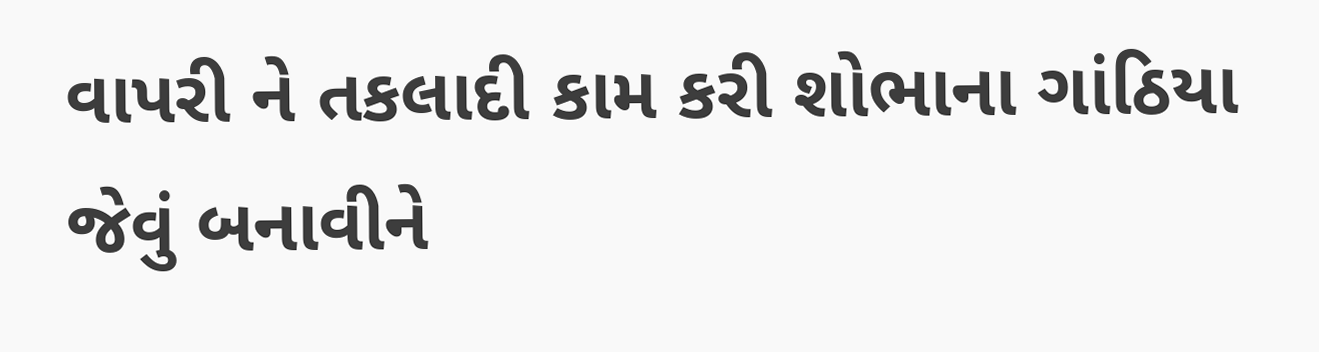વાપરી ને તકલાદી કામ કરી શોભાના ગાંઠિયા જેવું બનાવીને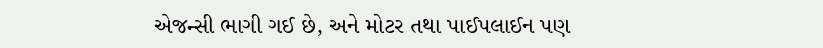એજન્સી ભાગી ગઈ છે, અને મોટર તથા પાઈપલાઈન પણ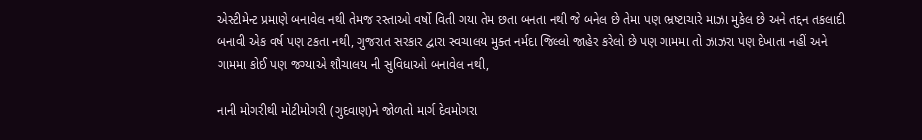એસ્ટીમેન્ટ પ્રમાણે બનાવેલ નથી તેમજ રસ્તાઓ વર્ષો વિતી ગયા તેમ છતા બનતા નથી જે બનેલ છે તેમા પણ ભ્રષ્ટાચારે માઝા મુકેલ છે અને તદ્દન તકલાદી બનાવી એક વર્ષ પણ ટકતા નથી, ગુજરાત સરકાર દ્વારા સ્વચાલય મુક્ત નર્મદા જિલ્લો જાહેર કરેલો છે પણ ગામમા તો ઝાઝરા પણ દેખાતા નહીં અને ગામમા કોઈ પણ જગ્યાએ શૌચાલય ની સુવિધાઓ બનાવેલ નથી,

નાની મોગરીથી મોટીમોગરી (ગુદવાણ)ને જોળતો માર્ગ દેવમોગરા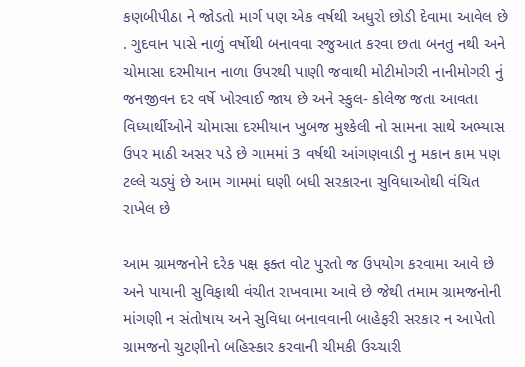કણબીપીઠા ને જોડતો માર્ગ પણ એક વર્ષથી અધુરો છોડી દેવામા આવેલ છે . ગુદવાન પાસે નાળું વર્ષોથી બનાવવા રજુઆત કરવા છતા બનતુ નથી અને ચોમાસા દરમીયાન નાળા ઉપરથી પાણી જવાથી મોટીમોગરી નાનીમોગરી નું જનજીવન દર વર્ષે ખોરવાઈ જાય છે અને સ્કુલ- કોલેજ જતા આવતા વિધ્યાર્થીઓને ચોમાસા દરમીયાન ખુબજ મુશ્કેલી નો સામના સાથે અભ્યાસ ઉપર માઠી અસર પડે છે ગામમાં 3 વર્ષથી આંગણવાડી નુ મકાન કામ પણ ટલ્લે ચડ્યું છે આમ ગામમાં ઘણી બધી સરકારના સુવિધાઓથી વંચિત રાખેલ છે

આમ ગ્રામજનોને દરેક પક્ષ ફક્ત વોટ પુરતો જ ઉપયોગ કરવામા આવે છે અને પાયાની સુવિફાથી વંચીત રાખવામા આવે છે જેથી તમામ ગ્રામજનોની માંગણી ન સંતોષાય અને સુવિધા બનાવવાની બાહેફરી સરકાર ન આપેતો ગ્રામજનો ચુટણીનો બહિસ્કાર કરવાની ચીમકી ઉચ્ચારી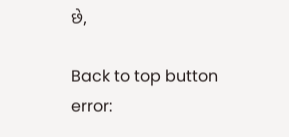છે,

Back to top button
error: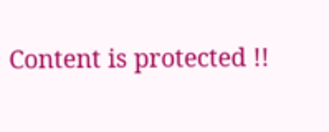Content is protected !!